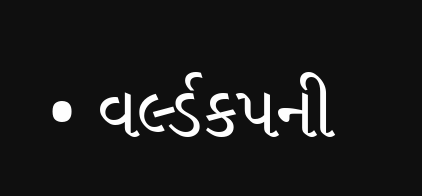• વર્લ્ડકપની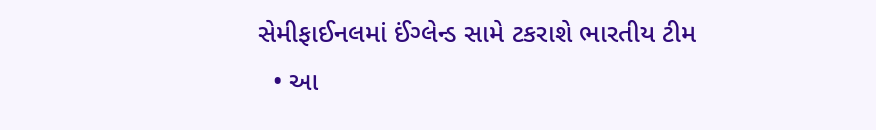સેમીફાઈનલમાં ઈંગ્લેન્ડ સામે ટકરાશે ભારતીય ટીમ
  • આ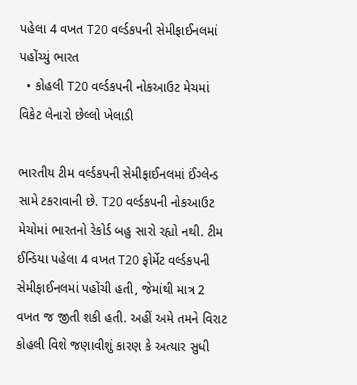પહેલા 4 વખત T20 વર્લ્ડકપની સેમીફાઈનલમાં પહોંચ્યું ભારત
  • કોહલી T20 વર્લ્ડકપની નોકઆઉટ મેચમાં વિકેટ લેનારો છેલ્લો ખેલાડી

ભારતીય ટીમ વર્લ્ડકપની સેમીફાઈનલમાં ઈંગ્લેન્ડ સામે ટકરાવાની છે. T20 વર્લ્ડકપની નોકઆઉટ મેચોમાં ભારતનો રેકોર્ડ બહુ સારો રહ્યો નથી. ટીમ ઈન્ડિયા પહેલા 4 વખત T20 ફોર્મેટ વર્લ્ડકપની સેમીફાઈનલમાં પહોંચી હતી, જેમાંથી માત્ર 2 વખત જ જીતી શકી હતી. અહીં અમે તમને વિરાટ કોહલી વિશે જણાવીશું કારણ કે અત્યાર સુધી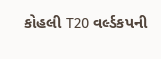કોહલી T20 વર્લ્ડકપની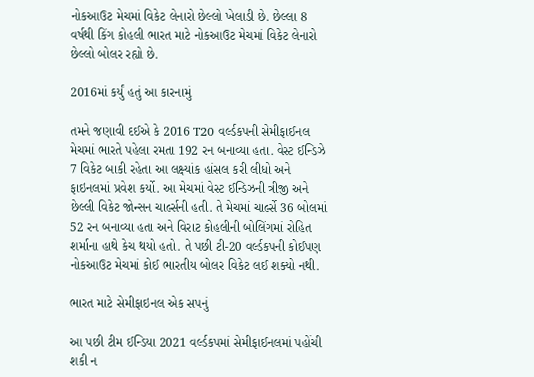નોકઆઉટ મેચમાં વિકેટ લેનારો છેલ્લો ખેલાડી છે. છેલ્લા 8 વર્ષથી કિંગ કોહલી ભારત માટે નોકઆઉટ મેચમાં વિકેટ લેનારો છેલ્લો બોલર રહ્યો છે.

2016માં કર્યું હતું આ કારનામું

તમને જણાવી દઈએ કે 2016 T20 વર્લ્ડકપની સેમીફાઈનલ મેચમાં ભારતે પહેલા રમતા 192 રન બનાવ્યા હતા. વેસ્ટ ઈન્ડિઝે 7 વિકેટ બાકી રહેતા આ લક્ષ્યાંક હાંસલ કરી લીધો અને ફાઇનલમાં પ્રવેશ કર્યો. આ મેચમાં વેસ્ટ ઈન્ડિઝની ત્રીજી અને છેલ્લી વિકેટ જોન્સન ચાર્લ્સની હતી. તે મેચમાં ચાર્લ્સે 36 બોલમાં 52 રન બનાવ્યા હતા અને વિરાટ કોહલીની બોલિંગમાં રોહિત શર્માના હાથે કેચ થયો હતો. તે પછી ટી-20 વર્લ્ડકપની કોઈપણ નોકઆઉટ મેચમાં કોઈ ભારતીય બોલર વિકેટ લઈ શક્યો નથી.

ભારત માટે સેમીફાઇનલ એક સપનું

આ પછી ટીમ ઈન્ડિયા 2021 વર્લ્ડકપમાં સેમીફાઈનલમાં પહોંચી શકી ન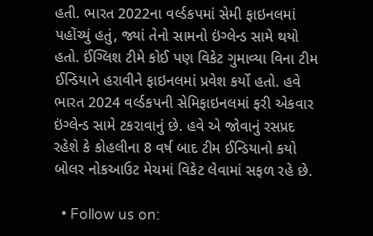હતી. ભારત 2022ના વર્લ્ડકપમાં સેમી ફાઇનલમાં પહોંચ્યું હતું, જ્યાં તેનો સામનો ઇંગ્લેન્ડ સામે થયો હતો. ઈંગ્લિશ ટીમે કોઈ પણ વિકેટ ગુમાવ્યા વિના ટીમ ઈન્ડિયાને હરાવીને ફાઇનલમાં પ્રવેશ કર્યો હતો. હવે ભારત 2024 વર્લ્ડકપની સેમિફાઇનલમાં ફરી એકવાર ઇંગ્લેન્ડ સામે ટકરાવાનું છે. હવે એ જોવાનું રસપ્રદ રહેશે કે કોહલીના 8 વર્ષ બાદ ટીમ ઈન્ડિયાનો કયો બોલર નોકઆઉટ મેચમાં વિકેટ લેવામાં સફળ રહે છે.

  • Follow us on: